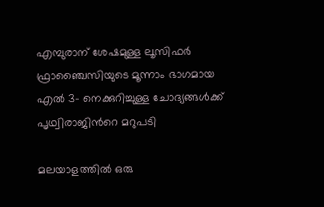എമ്പുരാന് ശേഷമുള്ള ലൂസിഫര്‍ ഫ്രാഞ്ചൈസിയുടെ മൂന്നാം ഭാഗമായ എൽ 3- നെക്കുറിച്ചുള്ള ചോദ്യങ്ങൾക്ക് പൃഥ്വിരാജിന്‍റെ മറുപടി

മലയാളത്തില്‍ ഒരു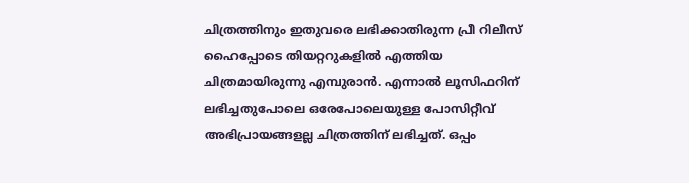ചിത്രത്തിനും ഇതുവരെ ലഭിക്കാതിരുന്ന പ്രീ റിലീസ് ഹൈപ്പോടെ തിയറ്ററുകളില്‍ എത്തിയ ചിത്രമായിരുന്നു എമ്പുരാന്‍. എന്നാല്‍ ലൂസിഫറിന് ലഭിച്ചതുപോലെ ഒരേപോലെയുള്ള പോസിറ്റീവ് അഭിപ്രായങ്ങളല്ല ചിത്രത്തിന് ലഭിച്ചത്. ഒപ്പം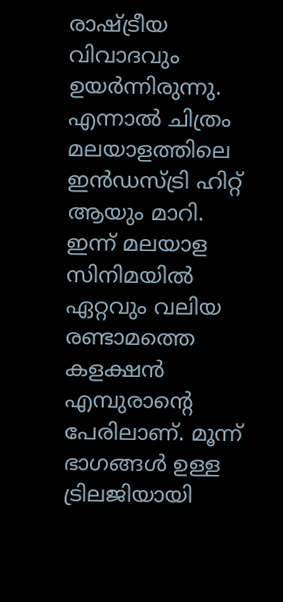രാഷ്ട്രീയ വിവാദവും ഉയര്‍ന്നിരുന്നു. എന്നാല്‍ ചിത്രം മലയാളത്തിലെ ഇന്‍ഡസ്ട്രി ഹിറ്റ് ആയും മാറി. ഇന്ന് മലയാള സിനിമയില്‍ ഏറ്റവും വലിയ രണ്ടാമത്തെ കളക്ഷന്‍ എമ്പുരാന്‍റെ പേരിലാണ്. മൂന്ന് ഭാഗങ്ങള്‍ ഉള്ള ട്രിലജിയായി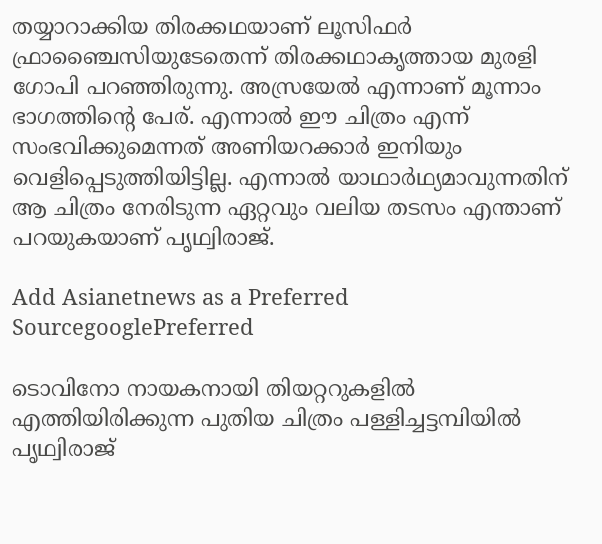തയ്യാറാക്കിയ തിരക്കഥയാണ് ലൂസിഫര്‍ ഫ്രാഞ്ചൈസിയുടേതെന്ന് തിരക്കഥാകൃത്തായ മുരളി ഗോപി പറഞ്ഞിരുന്നു. അസ്രയേല്‍ എന്നാണ് മൂന്നാം ഭാഗത്തിന്‍റെ പേര്. എന്നാല്‍ ഈ ചിത്രം എന്ന് സംഭവിക്കുമെന്നത് അണിയറക്കാര്‍ ഇനിയും വെളിപ്പെടുത്തിയിട്ടില്ല. എന്നാല്‍ യാഥാര്‍ഥ്യമാവുന്നതിന് ആ ചിത്രം നേരിടുന്ന ഏറ്റവും വലിയ തടസം എന്താണ് പറയുകയാണ് പൃഥ്വിരാജ്.

Add Asianetnews as a Preferred SourcegooglePreferred

ടൊവിനോ നായകനായി തിയറ്ററുകളില്‍ എത്തിയിരിക്കുന്ന പുതിയ ചിത്രം പള്ളിച്ചട്ടമ്പിയില്‍ പൃഥ്വിരാജ്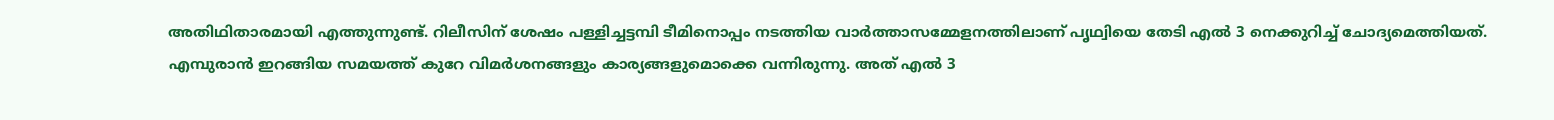അതിഥിതാരമായി എത്തുന്നുണ്ട്. റിലീസിന് ശേഷം പള്ളിച്ചട്ടമ്പി ടീമിനൊപ്പം നടത്തിയ വാര്‍ത്താസമ്മേളനത്തിലാണ് പൃഥ്വിയെ തേടി എല്‍ 3 നെക്കുറിച്ച് ചോദ്യമെത്തിയത്. എമ്പുരാന്‍ ഇറങ്ങിയ സമയത്ത് കുറേ വിമര്‍ശനങ്ങളും കാര്യങ്ങളുമൊക്കെ വന്നിരുന്നു. അത് എല്‍ 3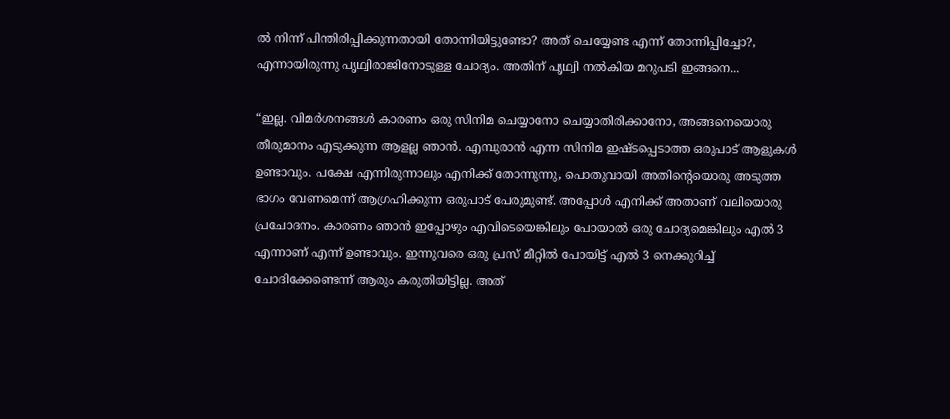ല്‍ നിന്ന് പിന്തിരിപ്പിക്കുന്നതായി തോന്നിയിട്ടുണ്ടോ? അത് ചെയ്യേണ്ട എന്ന് തോന്നിപ്പിച്ചോ?, എന്നായിരുന്നു പൃഥ്വിരാജിനോടുള്ള ചോദ്യം. അതിന് പൃഥ്വി നല്‍കിയ മറുപടി ഇങ്ങനെ...

“ഇല്ല. വിമര്‍ശനങ്ങള്‍ കാരണം ഒരു സിനിമ ചെയ്യാനോ ചെയ്യാതിരിക്കാനോ, അങ്ങനെയൊരു തീരുമാനം എടുക്കുന്ന ആളല്ല ഞാന്‍. എമ്പുരാന്‍ എന്ന സിനിമ ഇഷ്ടപ്പെടാത്ത ഒരുപാട് ആളുകള്‍ ഉണ്ടാവും. പക്ഷേ എന്നിരുന്നാലും എനിക്ക് തോന്നുന്നു, പൊതുവായി അതിന്‍റെയൊരു അടുത്ത ഭാഗം വേണമെന്ന് ആഗ്രഹിക്കുന്ന ഒരുപാട് പേരുമുണ്ട്. അപ്പോള്‍ എനിക്ക് അതാണ് വലിയൊരു പ്രചോദനം. കാരണം ഞാന്‍ ഇപ്പോഴും എവിടെയെങ്കിലും പോയാല്‍ ഒരു ചോദ്യമെങ്കിലും എല്‍ 3 എന്നാണ് എന്ന് ഉണ്ടാവും. ഇന്നുവരെ ഒരു പ്രസ് മീറ്റില്‍ പോയിട്ട് എല്‍ 3 നെക്കുറിച്ച് ചോദിക്കേണ്ടെന്ന് ആരും കരുതിയിട്ടില്ല. അത്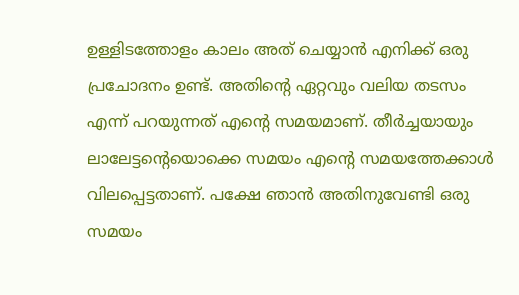ഉള്ളിടത്തോളം കാലം അത് ചെയ്യാന്‍ എനിക്ക് ഒരു പ്രചോദനം ഉണ്ട്. അതിന്‍റെ ഏറ്റവും വലിയ തടസം എന്ന് പറയുന്നത് എന്‍റെ സമയമാണ്. തീര്‍ച്ചയായും ലാലേട്ടന്‍റെയൊക്കെ സമയം എന്‍റെ സമയത്തേക്കാള്‍ വിലപ്പെട്ടതാണ്. പക്ഷേ ഞാന്‍ അതിനുവേണ്ടി ഒരു സമയം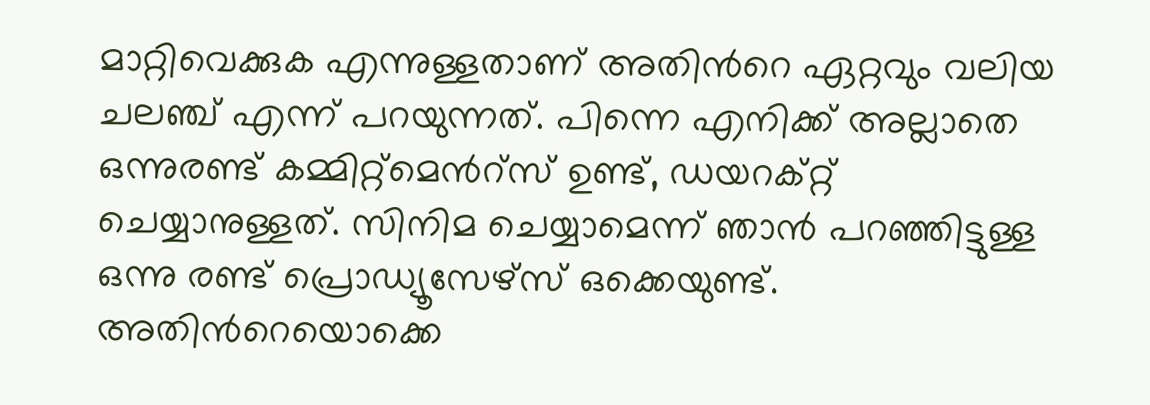മാറ്റിവെക്കുക എന്നുള്ളതാണ് അതിന്‍റെ ഏറ്റവും വലിയ ചലഞ്ച് എന്ന് പറയുന്നത്. പിന്നെ എനിക്ക് അല്ലാതെ ഒന്നുരണ്ട് കമ്മിറ്റ്മെന്‍റ്സ് ഉണ്ട്, ഡയറക്റ്റ് ചെയ്യാനുള്ളത്. സിനിമ ചെയ്യാമെന്ന് ഞാന്‍ പറഞ്ഞിട്ടുള്ള ഒന്നു രണ്ട് പ്രൊഡ്യൂസേഴ്സ് ഒക്കെയുണ്ട്. അതിന്‍റെയൊക്കെ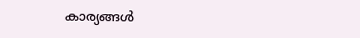കാര്യങ്ങള്‍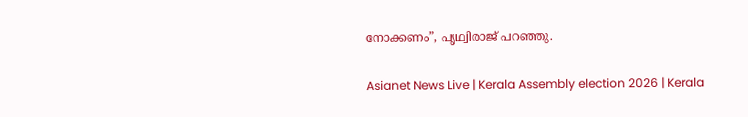നോക്കണം”, പൃഥ്വിരാജ് പറഞ്ഞു.

Asianet News Live | Kerala Assembly election 2026 | Kerala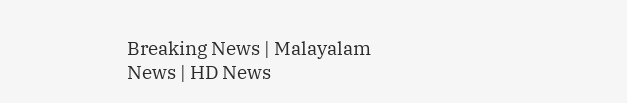Breaking News | Malayalam News | HD News